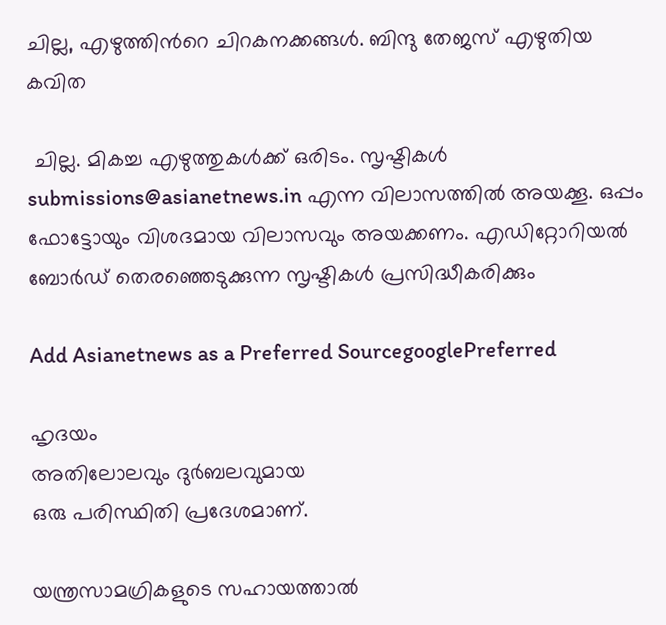ചില്ല, എഴുത്തിന്‍റെ ചിറകനക്കങ്ങള്‍. ബിന്ദു തേജസ് എഴുതിയ കവിത

 ചില്ല. മികച്ച എഴുത്തുകള്‍ക്ക് ഒരിടം. സൃഷ്ടികള്‍ submissions@asianetnews.in എന്ന വിലാസത്തില്‍ അയക്കൂ. ഒപ്പം ഫോട്ടോയും വിശദമായ വിലാസവും അയക്കണം. എഡിറ്റോറിയല്‍ ബോര്‍ഡ് തെരഞ്ഞെടുക്കുന്ന സൃഷ്ടികള്‍ പ്രസിദ്ധീകരിക്കും

Add Asianetnews as a Preferred SourcegooglePreferred

ഹൃദയം
അതിലോലവും ദുര്‍ബലവുമായ
ഒരു പരിസ്ഥിതി പ്രദേശമാണ്.

യന്ത്രസാമഗ്രികളുടെ സഹായത്താല്‍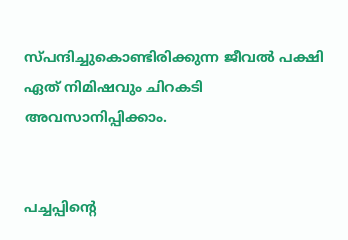സ്പന്ദിച്ചുകൊണ്ടിരിക്കുന്ന ജീവല്‍ പക്ഷി
ഏത് നിമിഷവും ചിറകടി അവസാനിപ്പിക്കാം.


പച്ചപ്പിന്റെ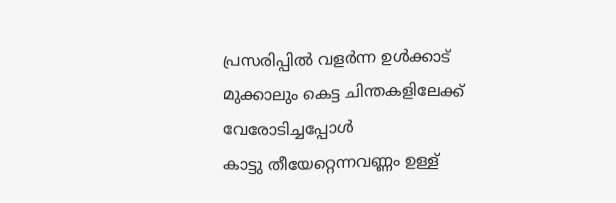പ്രസരിപ്പില്‍ വളര്‍ന്ന ഉള്‍ക്കാട്
മുക്കാലും കെട്ട ചിന്തകളിലേക്ക്
വേരോടിച്ചപ്പോള്‍
കാട്ടു തീയേറ്റെന്നവണ്ണം ഉള്ള്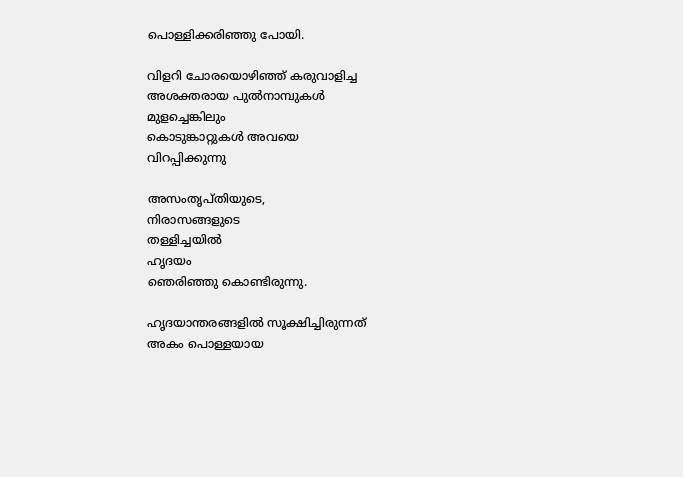പൊള്ളിക്കരിഞ്ഞു പോയി.

വിളറി ചോരയൊഴിഞ്ഞ് കരുവാളിച്ച
അശക്തരായ പുല്‍നാമ്പുകള്‍
മുളച്ചെങ്കിലും
കൊടുങ്കാറ്റുകള്‍ അവയെ
വിറപ്പിക്കുന്നു

അസംതൃപ്തിയുടെ,
നിരാസങ്ങളുടെ
തള്ളിച്ചയില്‍
ഹൃദയം
ഞെരിഞ്ഞു കൊണ്ടിരുന്നു.

ഹൃദയാന്തരങ്ങളില്‍ സൂക്ഷിച്ചിരുന്നത്
അകം പൊള്ളയായ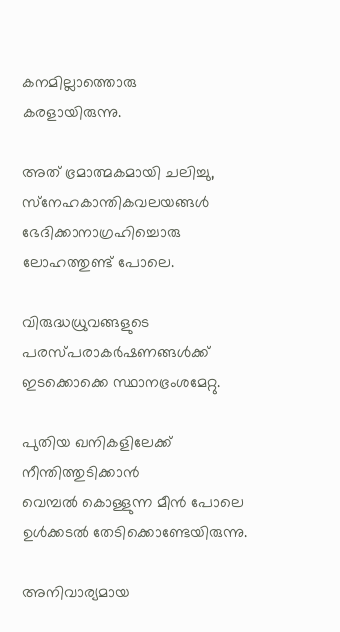കനമില്ലാത്തൊരു
കരളായിരുന്നു.

അത് ഭ്രമാത്മകമായി ചലിച്ചു,
സ്‌നേഹകാന്തികവലയങ്ങള്‍
ഭേദിക്കാനാഗ്രഹിച്ചൊരു
ലോഹത്തുണ്ട് പോലെ.

വിരുദ്ധധ്രുവങ്ങളുടെ
പരസ്പരാകര്‍ഷണങ്ങള്‍ക്ക്
ഇടക്കൊക്കെ സ്ഥാനഭ്രംശമേറ്റു.

പുതിയ ഖനികളിലേക്ക്
നീന്തിത്തുടിക്കാന്‍
വെമ്പല്‍ കൊള്ളുന്ന മീന്‍ പോലെ
ഉള്‍ക്കടല്‍ തേടിക്കൊണ്ടേയിരുന്നു.

അനിവാര്യമായ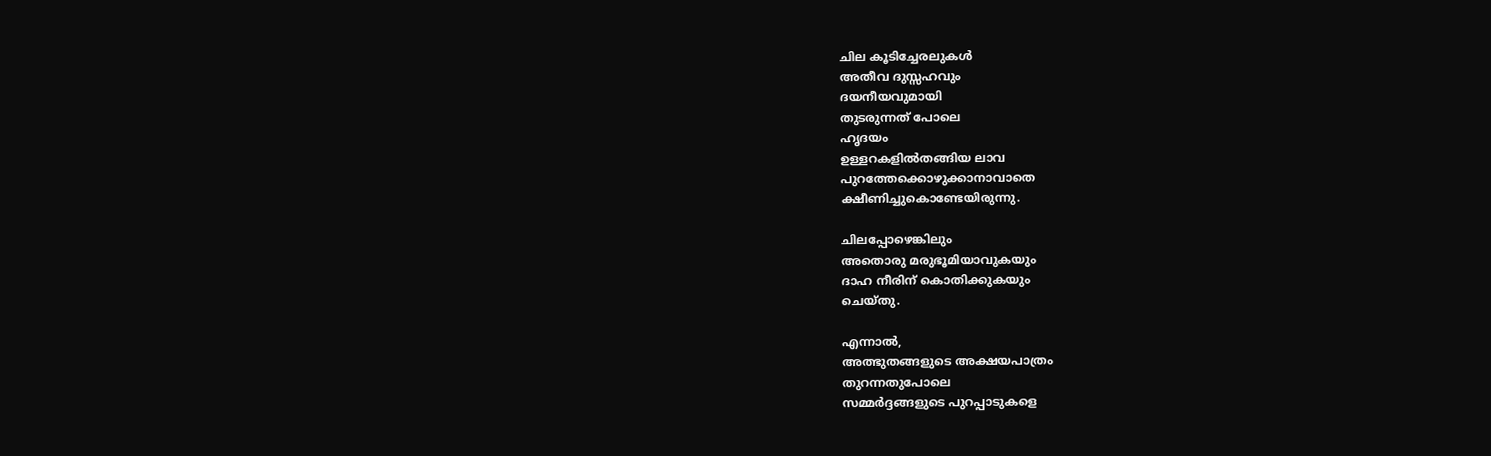ചില കൂടിച്ചേരലുകള്‍
അതീവ ദുസ്സഹവും
ദയനീയവുമായി
തുടരുന്നത് പോലെ
ഹൃദയം
ഉള്ളറകളില്‍തങ്ങിയ ലാവ
പുറത്തേക്കൊഴുക്കാനാവാതെ
ക്ഷീണിച്ചുകൊണ്ടേയിരുന്നു.

ചിലപ്പോഴെങ്കിലും
അതൊരു മരുഭൂമിയാവുകയും
ദാഹ നീരിന് കൊതിക്കുകയും
ചെയ്തു.

എന്നാല്‍,
അത്ഭുതങ്ങളുടെ അക്ഷയപാത്രം
തുറന്നതുപോലെ
സമ്മര്‍ദ്ദങ്ങളുടെ പുറപ്പാടുകളെ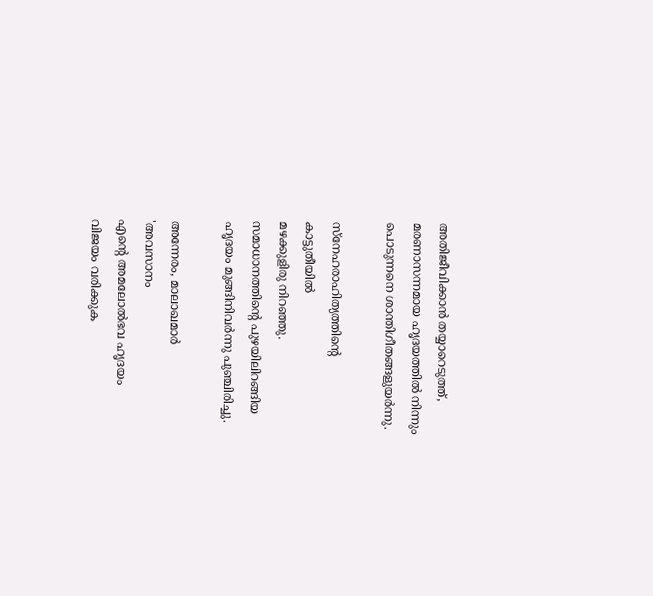അതിജീവിക്കാന്‍ തയ്യാറെടുത്ത്,
മരണാസന്നമായ ഹൃദയത്തില്‍ നിന്നും
പൊടുന്നനെ ശാന്തിഗീതങ്ങളുയര്‍ന്നു.

സ്‌നേഹരാഹിത്യത്തിന്‍റെ
കാട്ടുതീയില്‍
മഴക്കുളിരു നിറഞ്ഞു.
സമാധാനത്തിന്‍റെ പുഴയിലിറങ്ങിയ
ഹൃദയം മുങ്ങിനിവര്‍ന്നു പുഞ്ചിരിച്ചു.

അന്നേരം, മാലാഖമാര്‍
'അവസാനം
എന്‍റെ അമലോല്‍ഭവ ഹൃദയം
വിജയം വരിക്കുക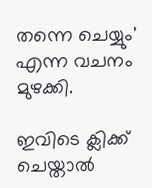തന്നെ ചെയ്യും'
എന്ന വചനം മുഴക്കി.

ഇവിടെ ക്ലിക്ക് ചെയ്താല്‍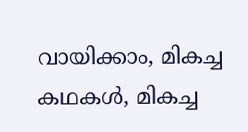വായിക്കാം, മികച്ച കഥകള്‍, മികച്ച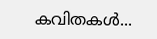കവിതകള്‍...